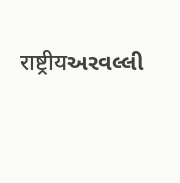राष्ट्रीयઅરવલ્લી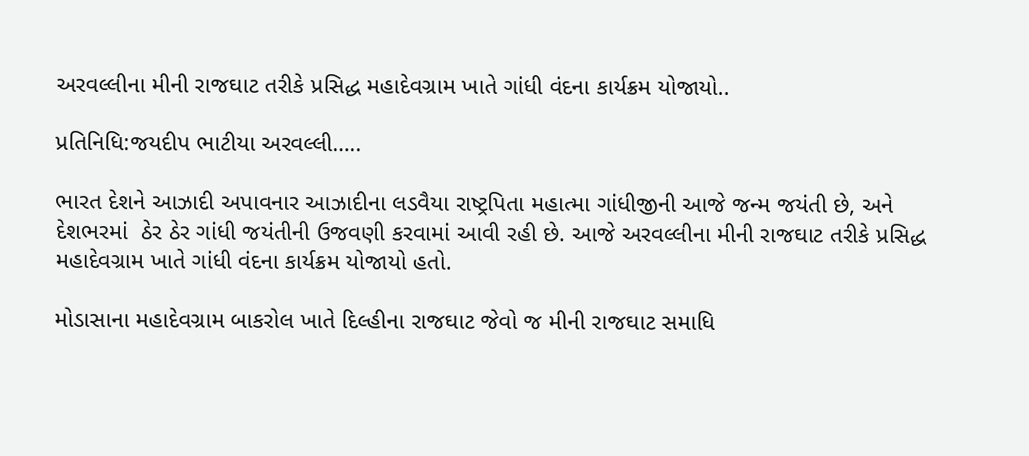અરવલ્લીના મીની રાજઘાટ તરીકે પ્રસિદ્ધ મહાદેવગ્રામ ખાતે ગાંધી વંદના કાર્યક્રમ યોજાયો..

પ્રતિનિધિ:જયદીપ ભાટીયા અરવલ્લી…..

ભારત દેશને આઝાદી અપાવનાર આઝાદીના લડવૈયા રાષ્ટ્રપિતા મહાત્મા ગાંધીજીની આજે જન્મ જયંતી છે, અને દેશભરમાં  ઠેર ઠેર ગાંધી જયંતીની ઉજવણી કરવામાં આવી રહી છે. આજે અરવલ્લીના મીની રાજઘાટ તરીકે પ્રસિદ્ધ મહાદેવગ્રામ ખાતે ગાંધી વંદના કાર્યક્રમ યોજાયો હતો.

મોડાસાના મહાદેવગ્રામ બાકરોલ ખાતે દિલ્હીના રાજઘાટ જેવો જ મીની રાજઘાટ સમાધિ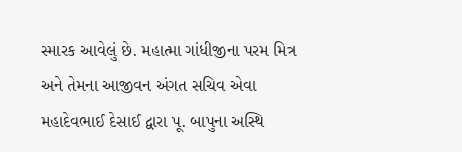સ્મારક આવેલું છે. મહાત્મા ગાંધીજીના પરમ મિત્ર અને તેમના આજીવન અંગત સચિવ એવા મહાદેવભાઈ દેસાઈ દ્વારા પૂ. બાપુના અસ્થિ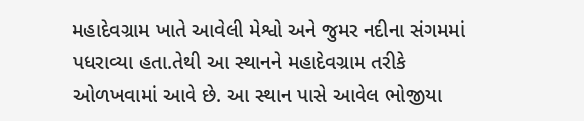મહાદેવગ્રામ ખાતે આવેલી મેશ્વો અને જુમર નદીના સંગમમાં પધરાવ્યા હતા.તેથી આ સ્થાનને મહાદેવગ્રામ તરીકે ઓળખવામાં આવે છે. આ સ્થાન પાસે આવેલ ભોજીયા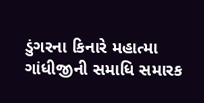ડુંગરના કિનારે મહાત્મા ગાંધીજીની સમાધિ સમારક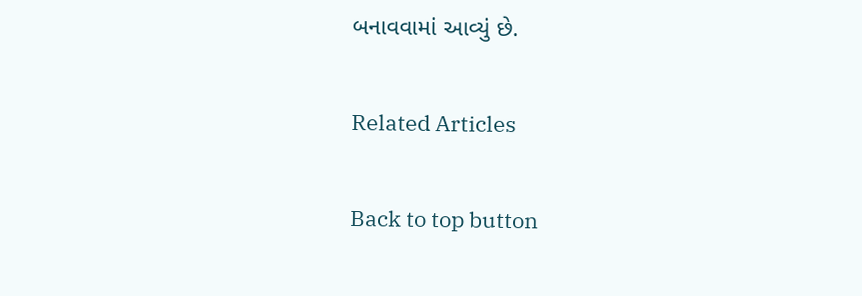બનાવવામાં આવ્યું છે.

Related Articles

Back to top button